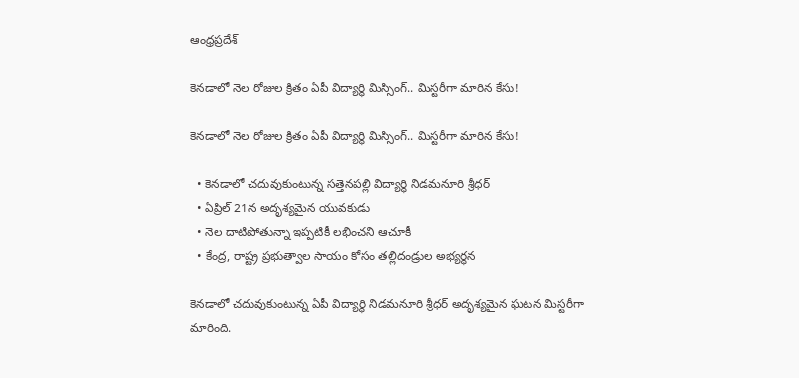ఆంధ్రప్రదేశ్

కెనడాలో నెల రోజుల క్రితం ఏపీ విద్యార్థి మిస్సింగ్.. మిస్టరీగా మారిన కేసు!

కెనడాలో నెల రోజుల క్రితం ఏపీ విద్యార్థి మిస్సింగ్.. మిస్టరీగా మారిన కేసు!

  • కెనడాలో చదువుకుంటున్న సత్తెనపల్లి విద్యార్థి నిడమనూరి శ్రీధర్
  • ఏప్రిల్ 21న అదృశ్యమైన యువకుడు
  • నెల దాటిపోతున్నా ఇప్పటికీ లభించని ఆచూకీ
  • కేంద్ర, రాష్ట్ర ప్రభుత్వాల సాయం కోసం తల్లిదండ్రుల అభ్యర్థన

కెనడాలో చదువుకుంటున్న ఏపీ విద్యార్థి నిడమనూరి శ్రీధర్ అదృశ్యమైన ఘటన మిస్టరీగా మారింది.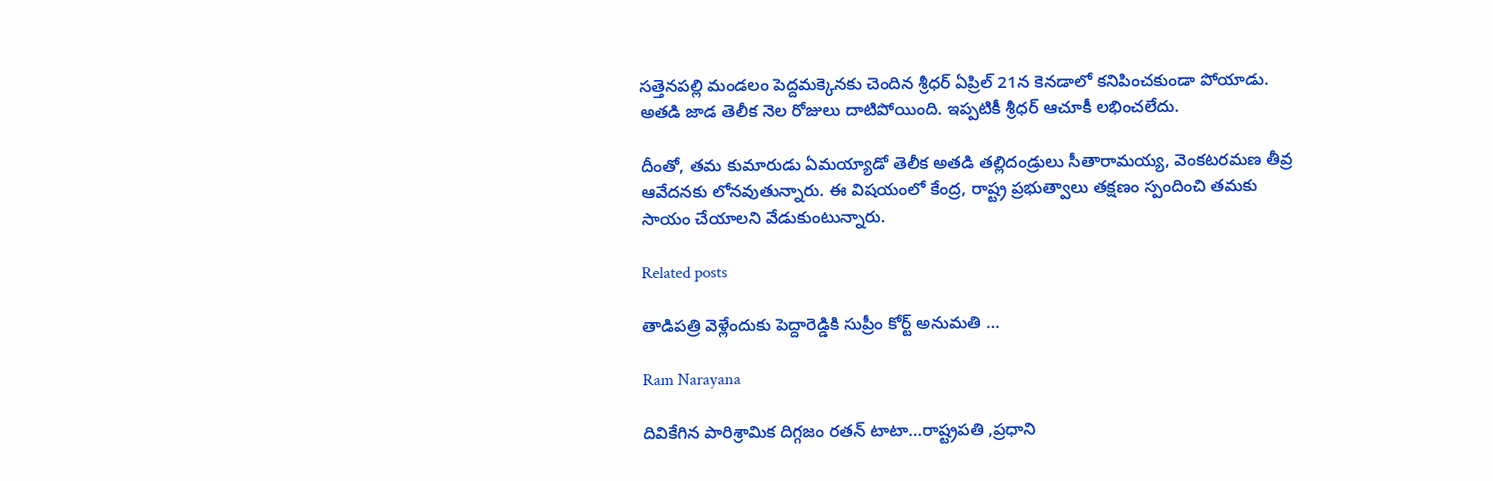సత్తెనపల్లి మండలం పెద్దమక్కెనకు చెందిన శ్రీధర్ ఏప్రిల్ 21న కెనడాలో కనిపించకుండా పోయాడు. అతడి జాడ తెలీక నెల రోజులు దాటిపోయింది. ఇప్పటికీ శ్రీధర్ ఆచూకీ లభించలేదు.

దీంతో, తమ కుమారుడు ఏమయ్యాడో తెలీక అతడి తల్లిదండ్రులు సీతారామయ్య, వెంకటరమణ తీవ్ర ఆవేదనకు లోనవుతున్నారు. ఈ విషయంలో కేంద్ర, రాష్ట్ర ప్రభుత్వాలు తక్షణం స్పందించి తమకు సాయం చేయాలని వేడుకుంటున్నారు.

Related posts

తాడిపత్రి వెళ్లేందుకు పెద్దారెడ్డికి సుప్రీం కోర్ట్ అనుమతి …

Ram Narayana

దివికేగిన పారిశ్రామిక దిగ్గజం ర‌త‌న్ టాటా…రాష్ట్రపతి ,ప్రధాని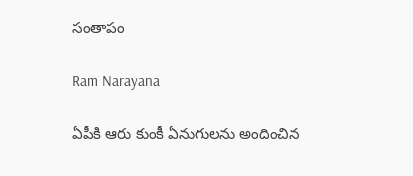సంతాపం

Ram Narayana

ఏపీకి ఆరు కుంకీ ఏనుగులను అందించిన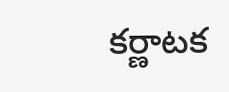కర్ణాటక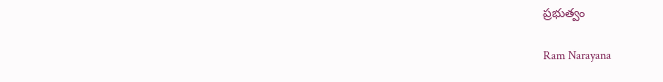ప్రభుత్వం

Ram Narayana